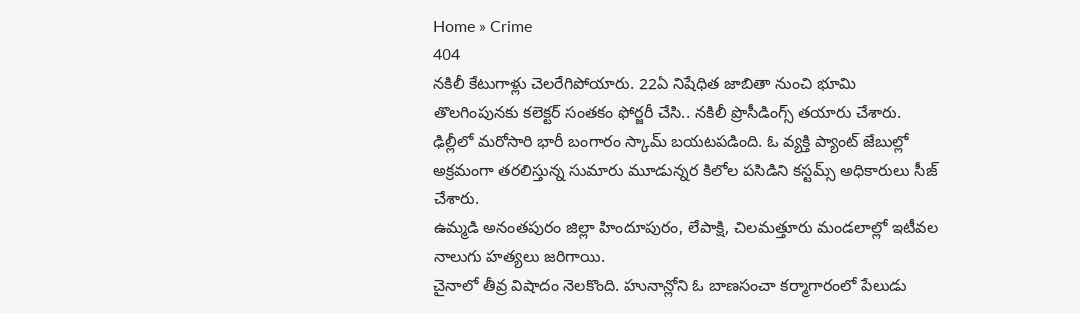Home » Crime
404
నకిలీ కేటుగాళ్లు చెలరేగిపోయారు. 22ఏ నిషేధిత జాబితా నుంచి భూమి తొలగింపునకు కలెక్టర్ సంతకం ఫోర్జరీ చేసి.. నకిలీ ప్రొసీడింగ్స్ తయారు చేశారు.
ఢిల్లీలో మరోసారి భారీ బంగారం స్కామ్ బయటపడింది. ఓ వ్యక్తి ప్యాంట్ జేబుల్లో అక్రమంగా తరలిస్తున్న సుమారు మూడున్నర కిలోల పసిడిని కస్టమ్స్ అధికారులు సీజ్ చేశారు.
ఉమ్మడి అనంతపురం జిల్లా హిందూపురం, లేపాక్షి, చిలమత్తూరు మండలాల్లో ఇటీవల నాలుగు హత్యలు జరిగాయి.
చైనాలో తీవ్ర విషాదం నెలకొంది. హునాన్లోని ఓ బాణసంచా కర్మాగారంలో పేలుడు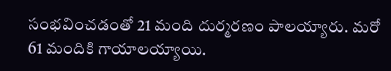సంభవించడంతో 21 మంది దుర్మరణం పాలయ్యారు. మరో 61 మందికి గాయాలయ్యాయి.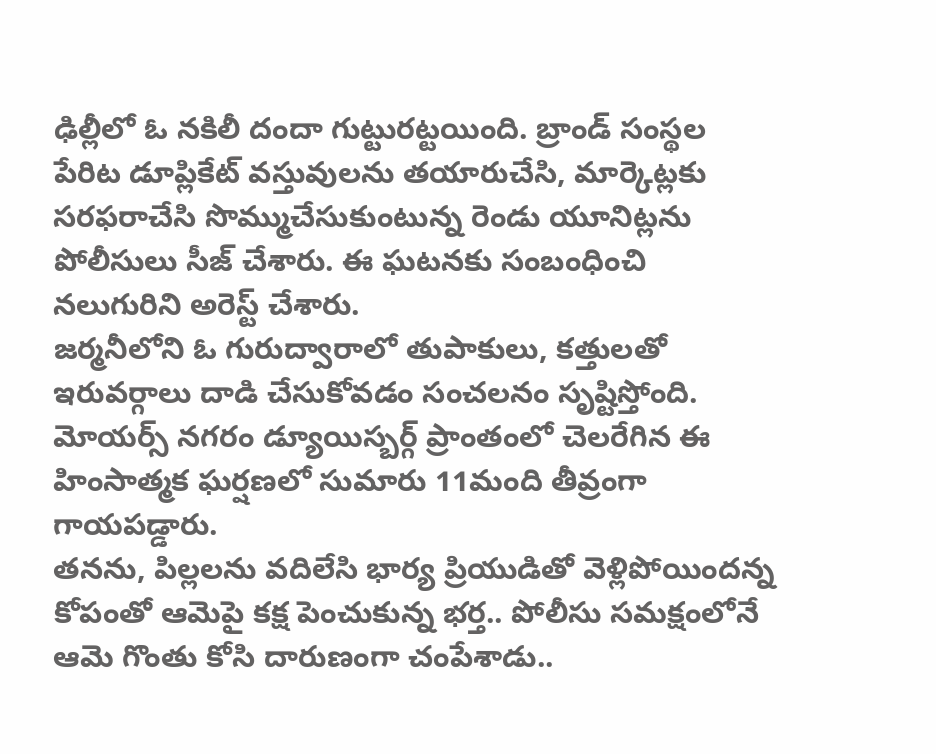ఢిల్లీలో ఓ నకిలీ దందా గుట్టురట్టయింది. బ్రాండ్ సంస్థల పేరిట డూప్లికేట్ వస్తువులను తయారుచేసి, మార్కెట్లకు సరఫరాచేసి సొమ్ముచేసుకుంటున్న రెండు యూనిట్లను పోలీసులు సీజ్ చేశారు. ఈ ఘటనకు సంబంధించి నలుగురిని అరెస్ట్ చేశారు.
జర్మనీలోని ఓ గురుద్వారాలో తుపాకులు, కత్తులతో ఇరువర్గాలు దాడి చేసుకోవడం సంచలనం సృష్టిస్తోంది. మోయర్స్ నగరం డ్యూయిస్బర్గ్ ప్రాంతంలో చెలరేగిన ఈ హింసాత్మక ఘర్షణలో సుమారు 11మంది తీవ్రంగా గాయపడ్డారు.
తనను, పిల్లలను వదిలేసి భార్య ప్రియుడితో వెళ్లిపోయిందన్న కోపంతో ఆమెపై కక్ష పెంచుకున్న భర్త.. పోలీసు సమక్షంలోనే ఆమె గొంతు కోసి దారుణంగా చంపేశాడు..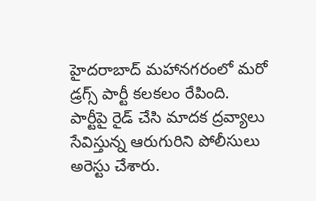హైదరాబాద్ మహానగరంలో మరో డ్రగ్స్ పార్టీ కలకలం రేపింది. పార్టీపై రైడ్ చేసి మాదక ద్రవ్యాలు సేవిస్తున్న ఆరుగురిని పోలీసులు అరెస్టు చేశారు.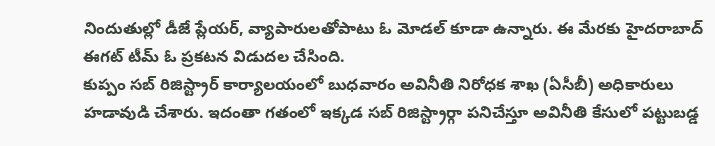నిందుతుల్లో డీజే ప్లేయర్, వ్యాపారులతోపాటు ఓ మోడల్ కూడా ఉన్నారు. ఈ మేరకు హైదరాబాద్ ఈగట్ టీమ్ ఓ ప్రకటన విడుదల చేసింది.
కుప్పం సబ్ రిజిస్ట్రార్ కార్యాలయంలో బుధవారం అవినీతి నిరోధక శాఖ (ఏసీబీ) అధికారులు హడావుడి చేశారు. ఇదంతా గతంలో ఇక్కడ సబ్ రిజిస్ట్రార్గా పనిచేస్తూ అవినీతి కేసులో పట్టుబడ్డ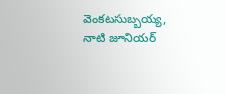వెంకటసుబ్బయ్య, నాటి జూనియర్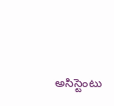అసిస్టెంటు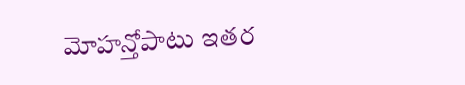మోహన్తోపాటు ఇతర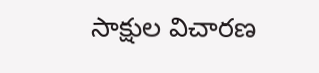సాక్షుల విచారణ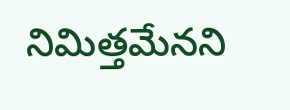నిమిత్తమేనని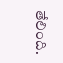తేలింది.